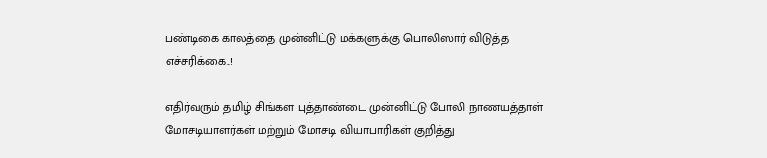பண்டிகை காலத்தை முன்னிட்டு மக்களுக்கு பொலிஸார் விடுத்த எச்சரிக்கை..!

எதிர்வரும் தமிழ் சிங்கள புத்தாண்டை முன்னிட்டு போலி நாணயத்தாள் மோசடியாளர்கள் மற்றும் மோசடி வியாபாரிகள் குறித்து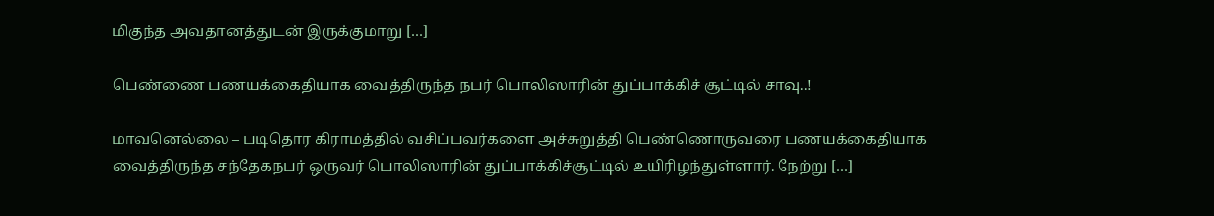மிகுந்த அவதானத்துடன் இருக்குமாறு […]

பெண்ணை பணயக்கைதியாக வைத்திருந்த நபர் பொலிஸாரின் துப்பாக்கிச் சூட்டில் சாவு..!

மாவனெல்லை – படிதொர கிராமத்தில் வசிப்பவர்களை அச்சுறுத்தி பெண்ணொருவரை பணயக்கைதியாக வைத்திருந்த சந்தேகநபர் ஒருவர் பொலிஸாரின் துப்பாக்கிச்சூட்டில் உயிரிழந்துள்ளார். நேற்று […]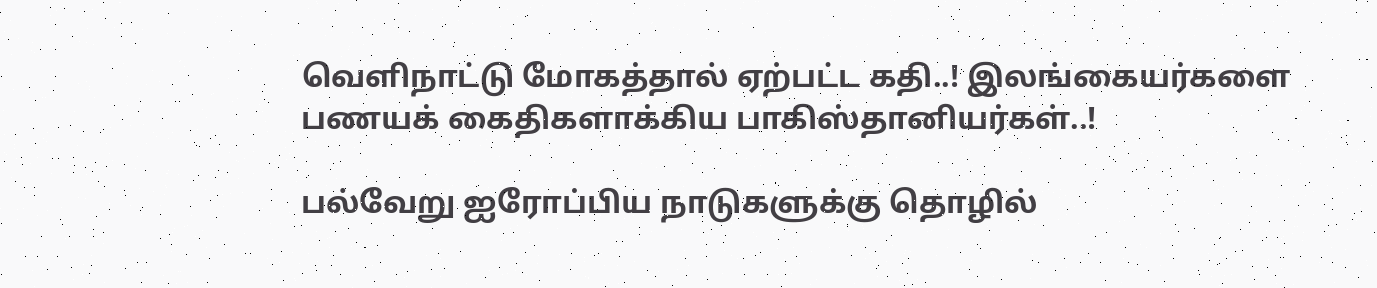வெளிநாட்டு மோகத்தால் ஏற்பட்ட கதி..! இலங்கையர்களை பணயக் கைதிகளாக்கிய பாகிஸ்தானியர்கள்..!

பல்வேறு ஐரோப்பிய நாடுகளுக்கு தொழில்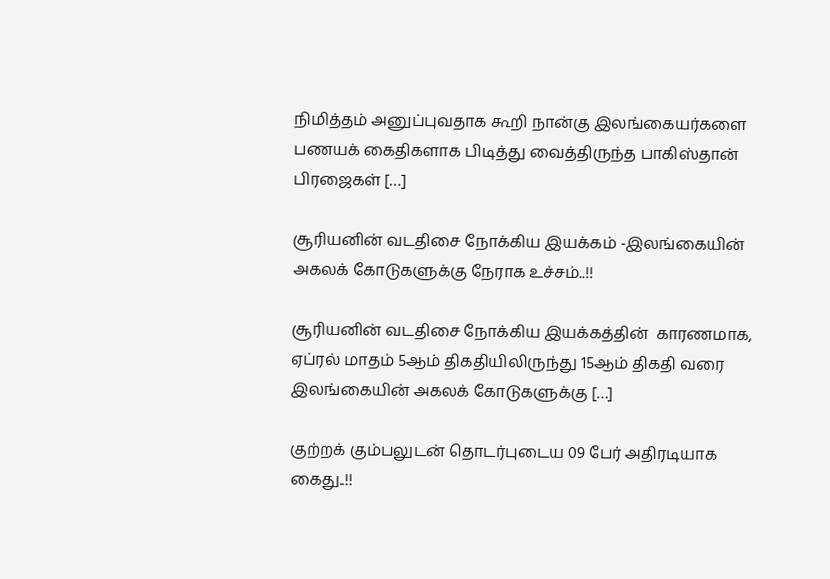நிமித்தம் அனுப்புவதாக கூறி நான்கு இலங்கையர்களை பணயக் கைதிகளாக பிடித்து வைத்திருந்த பாகிஸ்தான் பிரஜைகள் […]

சூரியனின் வடதிசை நோக்கிய இயக்கம் -இலங்கையின் அகலக் கோடுகளுக்கு நேராக உச்சம்..!!

சூரியனின் வடதிசை நோக்கிய இயக்கத்தின்  காரணமாக, ஏப்ரல் மாதம் 5ஆம் திகதியிலிருந்து 15ஆம் திகதி வரை இலங்கையின் அகலக் கோடுகளுக்கு […]

குற்றக் கும்பலுடன் தொடர்புடைய 09 பேர் அதிரடியாக கைது..!!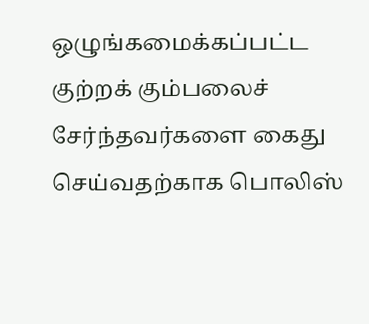ஒழுங்கமைக்கப்பட்ட குற்றக் கும்பலைச் சேர்ந்தவர்களை கைது செய்வதற்காக பொலிஸ்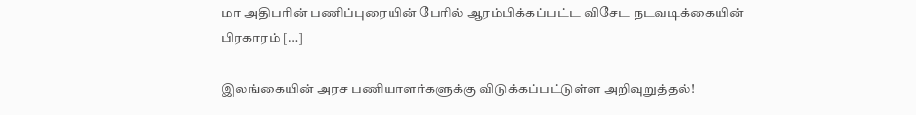மா அதிபரின் பணிப்புரையின் பேரில் ஆரம்பிக்கப்பட்ட விசேட நடவடிக்கையின் பிரகாரம் […]

இலங்கையின் அரச பணியாளர்களுக்கு விடுக்கப்பட்டுள்ள அறிவுறுத்தல்!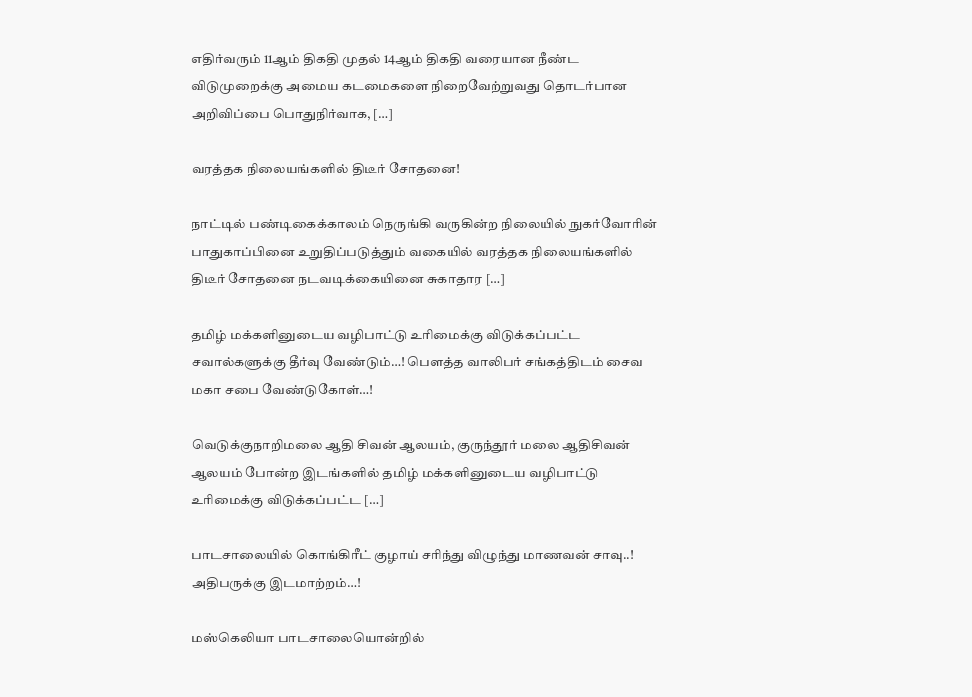எதிர்வரும் 11ஆம் திகதி முதல் 14ஆம் திகதி வரையான நீண்ட விடுமுறைக்கு அமைய கடமைகளை நிறைவேற்றுவது தொடர்பான அறிவிப்பை பொதுநிர்வாக, […]

வரத்தக நிலையங்களில் திடீர் சோதனை!

நாட்டில் பண்டிகைக்காலம் நெருங்கி வருகின்ற நிலையில் நுகர்வோரின் பாதுகாப்பினை உறுதிப்படுத்தும் வகையில் வரத்தக நிலையங்களில் திடீர் சோதனை நடவடிக்கையினை சுகாதார […]

தமிழ் மக்களினுடைய வழிபாட்டு உரிமைக்கு விடுக்கப்பட்ட சவால்களுக்கு தீர்வு வேண்டும்…! பௌத்த வாலிபர் சங்கத்திடம் சைவ மகா சபை வேண்டுகோள்…!

வெடுக்குநாறிமலை ஆதி சிவன் ஆலயம், குருந்தூர் மலை ஆதிசிவன் ஆலயம் போன்ற இடங்களில் தமிழ் மக்களினுடைய வழிபாட்டு உரிமைக்கு விடுக்கப்பட்ட […]

பாடசாலையில் கொங்கிரீட் குழாய் சரிந்து விழுந்து மாணவன் சாவு..! அதிபருக்கு இடமாற்றம்…!

மஸ்கெலியா பாடசாலையொன்றில்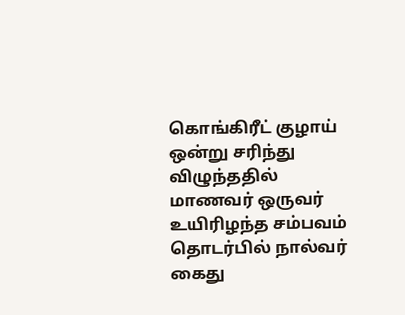கொங்கிரீட் குழாய் ஒன்று சரிந்து விழுந்ததில் மாணவர் ஒருவர் உயிரிழந்த சம்பவம் தொடர்பில் நால்வர் கைது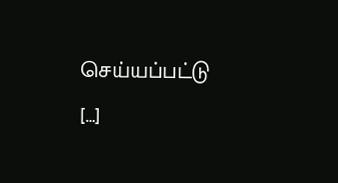செய்யப்பட்டு […]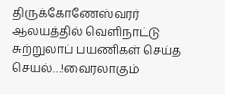திருக்கோணேஸ்வரர் ஆலயத்தில் வெளிநாட்டு சுற்றுலாப் பயணிகள் செய்த செயல்…!வைரலாகும்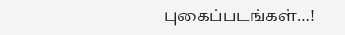புகைப்படங்கள்…!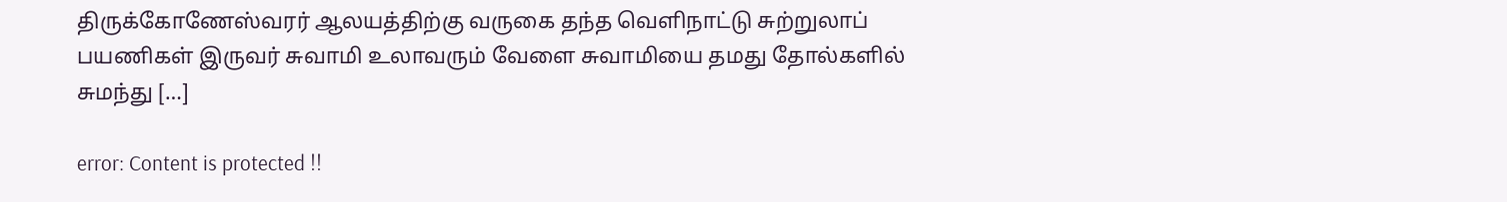திருக்கோணேஸ்வரர் ஆலயத்திற்கு வருகை தந்த வெளிநாட்டு சுற்றுலாப் பயணிகள் இருவர் சுவாமி உலாவரும் வேளை சுவாமியை தமது தோல்களில் சுமந்து […]

error: Content is protected !!